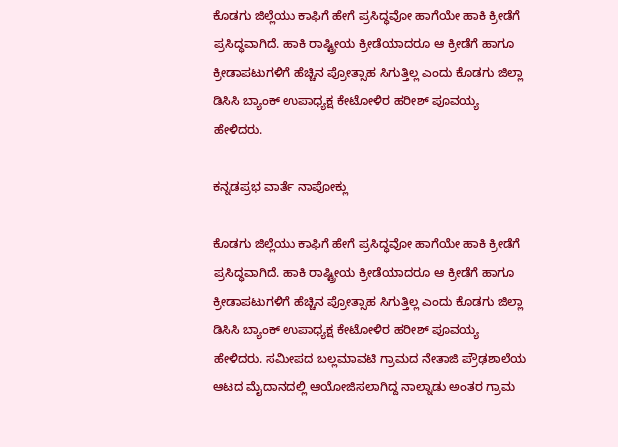ಕೊಡಗು ಜಿಲ್ಲೆಯು ಕಾಫಿಗೆ ಹೇಗೆ ಪ್ರಸಿದ್ಧವೋ ಹಾಗೆಯೇ ಹಾಕಿ ಕ್ರೀಡೆಗೆ ಪ್ರಸಿದ್ಧವಾಗಿದೆ. ಹಾಕಿ ರಾಷ್ಟ್ರೀಯ ಕ್ರೀಡೆಯಾದರೂ ಆ ಕ್ರೀಡೆಗೆ ಹಾಗೂ ಕ್ರೀಡಾಪಟುಗಳಿಗೆ ಹೆಚ್ಚಿನ ಪ್ರೋತ್ಸಾಹ ಸಿಗುತ್ತಿಲ್ಲ ಎಂದು ಕೊಡಗು ಜಿಲ್ಲಾ ಡಿಸಿಸಿ ಬ್ಯಾಂಕ್ ಉಪಾಧ್ಯಕ್ಷ ಕೇಟೋಳಿರ ಹರೀಶ್ ಪೂವಯ್ಯ ಹೇಳಿದರು.

ಕನ್ನಡಪ್ರಭ ವಾರ್ತೆ ನಾಪೋಕ್ಲು

ಕೊಡಗು ಜಿಲ್ಲೆಯು ಕಾಫಿಗೆ ಹೇಗೆ ಪ್ರಸಿದ್ಧವೋ ಹಾಗೆಯೇ ಹಾಕಿ ಕ್ರೀಡೆಗೆ ಪ್ರಸಿದ್ಧವಾಗಿದೆ. ಹಾಕಿ ರಾಷ್ಟ್ರೀಯ ಕ್ರೀಡೆಯಾದರೂ ಆ ಕ್ರೀಡೆಗೆ ಹಾಗೂ ಕ್ರೀಡಾಪಟುಗಳಿಗೆ ಹೆಚ್ಚಿನ ಪ್ರೋತ್ಸಾಹ ಸಿಗುತ್ತಿಲ್ಲ ಎಂದು ಕೊಡಗು ಜಿಲ್ಲಾ ಡಿಸಿಸಿ ಬ್ಯಾಂಕ್ ಉಪಾಧ್ಯಕ್ಷ ಕೇಟೋಳಿರ ಹರೀಶ್ ಪೂವಯ್ಯ ಹೇಳಿದರು. ಸಮೀಪದ ಬಲ್ಲಮಾವಟಿ ಗ್ರಾಮದ ನೇತಾಜಿ ಪ್ರೌಢಶಾಲೆಯ ಆಟದ ಮೈದಾನದಲ್ಲಿ ಆಯೋಜಿಸಲಾಗಿದ್ದ ನಾಲ್ನಾಡು ಅಂತರ ಗ್ರಾಮ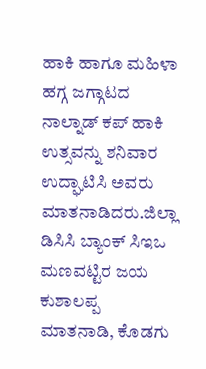ಹಾಕಿ ಹಾಗೂ ಮಹಿಳಾ ಹಗ್ಗ ಜಗ್ಗಾಟದ ನಾಲ್ನಾಡ್ ಕಪ್ ಹಾಕಿ ಉತ್ಸವನ್ನು ಶನಿವಾರ ಉದ್ಘಾಟಿಸಿ ಅವರು ಮಾತನಾಡಿದರು.ಜಿಲ್ಲಾ ಡಿಸಿಸಿ ಬ್ಯಾಂಕ್ ಸಿಇಒ ಮಣವಟ್ಟಿರ ಜಯ ಕುಶಾಲಪ್ಪ ಮಾತನಾಡಿ, ಕೊಡಗು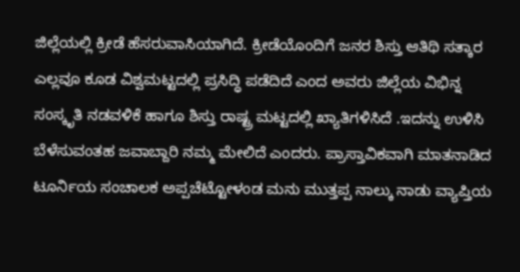ಜಿಲ್ಲೆಯಲ್ಲಿ ಕ್ರೀಡೆ ಹೆಸರುವಾಸಿಯಾಗಿದೆ. ಕ್ರೀಡೆಯೊಂದಿಗೆ ಜನರ ಶಿಸ್ತು ಆತಿಥಿ ಸತ್ಕಾರ ಎಲ್ಲವೂ ಕೂಡ ವಿಶ್ವಮಟ್ಟದಲ್ಲಿ ಪ್ರಸಿದ್ಧಿ ಪಡೆದಿದೆ ಎಂದ ಅವರು ಜಿಲ್ಲೆಯ ವಿಭಿನ್ನ ಸಂಸ್ಕೃತಿ ನಡವಳಿಕೆ ಹಾಗೂ ಶಿಸ್ತು ರಾಷ್ಟ್ರ ಮಟ್ಟದಲ್ಲಿ ಖ್ಯಾತಿಗಳಿಸಿದೆ .ಇದನ್ನು ಉಳಿಸಿ ಬೆಳೆಸುವಂತಹ ಜವಾಬ್ದಾರಿ ನಮ್ಮ ಮೇಲಿದೆ ಎಂದರು. ಪ್ರಾಸ್ತಾವಿಕವಾಗಿ ಮಾತನಾಡಿದ ಟೂರ್ನಿಯ ಸಂಚಾಲಕ ಅಪ್ಪಚೆಟ್ಟೋಳಂಡ ಮನು ಮುತ್ತಪ್ಪ ನಾಲ್ಕು ನಾಡು ವ್ಯಾಪ್ತಿಯ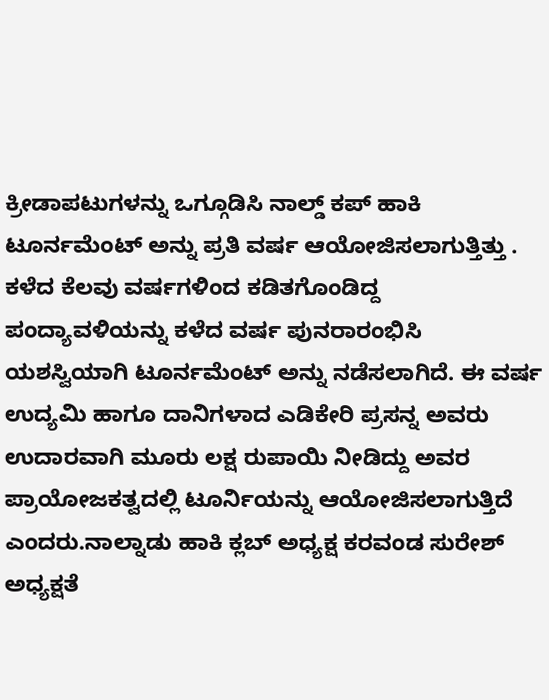ಕ್ರೀಡಾಪಟುಗಳನ್ನು ಒಗ್ಗೂಡಿಸಿ ನಾಲ್ಡ್ ಕಪ್ ಹಾಕಿ ಟೂರ್ನಮೆಂಟ್ ಅನ್ನು ಪ್ರತಿ ವರ್ಷ ಆಯೋಜಿಸಲಾಗುತ್ತಿತ್ತು . ಕಳೆದ ಕೆಲವು ವರ್ಷಗಳಿಂದ ಕಡಿತಗೊಂಡಿದ್ದ ಪಂದ್ಯಾವಳಿಯನ್ನು ಕಳೆದ ವರ್ಷ ಪುನರಾರಂಭಿಸಿ ಯಶಸ್ವಿಯಾಗಿ ಟೂರ್ನಮೆಂಟ್ ಅನ್ನು ನಡೆಸಲಾಗಿದೆ. ಈ ವರ್ಷ ಉದ್ಯಮಿ ಹಾಗೂ ದಾನಿಗಳಾದ ಎಡಿಕೇರಿ ಪ್ರಸನ್ನ ಅವರು ಉದಾರವಾಗಿ ಮೂರು ಲಕ್ಷ ರುಪಾಯಿ ನೀಡಿದ್ದು ಅವರ ಪ್ರಾಯೋಜಕತ್ವದಲ್ಲಿ ಟೂರ್ನಿಯನ್ನು ಆಯೋಜಿಸಲಾಗುತ್ತಿದೆ ಎಂದರು.ನಾಲ್ನಾಡು ಹಾಕಿ ಕ್ಲಬ್ ಅಧ್ಯಕ್ಷ ಕರವಂಡ ಸುರೇಶ್ ಅಧ್ಯಕ್ಷತೆ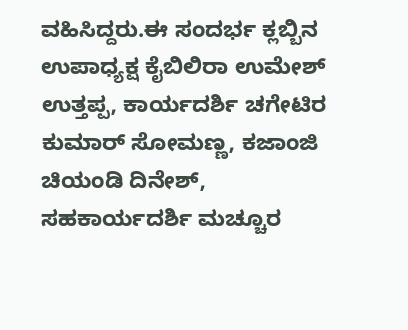ವಹಿಸಿದ್ದರು.ಈ ಸಂದರ್ಭ ಕ್ಲಬ್ಬಿನ ಉಪಾಧ್ಯಕ್ಷ ಕೈಬಿಲಿರಾ ಉಮೇಶ್ ಉತ್ತಪ್ಪ, ಕಾರ್ಯದರ್ಶಿ ಚಗೇಟಿರ ಕುಮಾರ್ ಸೋಮಣ್ಣ, ಕಜಾಂಜಿ ಚಿಯಂಡಿ ದಿನೇಶ್, ಸಹಕಾರ್ಯದರ್ಶಿ ಮಚ್ಚೂರ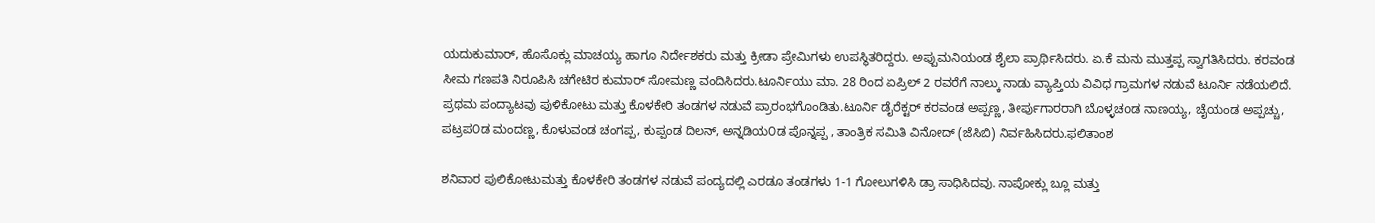ಯದುಕುಮಾರ್, ಹೊಸೊಕ್ಲು ಮಾಚಯ್ಯ ಹಾಗೂ ನಿರ್ದೇಶಕರು ಮತ್ತು ಕ್ರೀಡಾ ಪ್ರೇಮಿಗಳು ಉಪಸ್ಥಿತರಿದ್ದರು. ಅಪ್ಪುಮನಿಯಂಡ ಶೈಲಾ ಪ್ರಾರ್ಥಿಸಿದರು. ಏ.ಕೆ ಮನು ಮುತ್ತಪ್ಪ ಸ್ವಾಗತಿಸಿದರು. ಕರವಂಡ ಸೀಮ ಗಣಪತಿ ನಿರೂಪಿಸಿ ಚಗೇಟಿರ ಕುಮಾರ್ ಸೋಮಣ್ಣ ವಂದಿಸಿದರು.ಟೂರ್ನಿಯು ಮಾ. 28 ರಿಂದ ಏಪ್ರಿಲ್ 2 ರವರೆಗೆ ನಾಲ್ಕು ನಾಡು ವ್ಯಾಪ್ತಿಯ ವಿವಿಧ ಗ್ರಾಮಗಳ ನಡುವೆ ಟೂರ್ನಿ ನಡೆಯಲಿದೆ. ಪ್ರಥಮ ಪಂದ್ಯಾಟವು ಪುಳಿಕೋಟು ಮತ್ತು ಕೊಳಕೇರಿ ತಂಡಗಳ ನಡುವೆ ಪ್ರಾರಂಭಗೊಂಡಿತು.ಟೂರ್ನಿ ಡೈರೆಕ್ಟರ್ ಕರವಂಡ ಅಪ್ಪಣ್ಣ, ತೀರ್ಪುಗಾರರಾಗಿ ಬೊಳ್ಳಚoಡ ನಾಣಯ್ಯ, ಚೈಯಂಡ ಅಪ್ಪಚ್ಚು, ಪಟ್ರಪ೦ಡ ಮಂದಣ್ಣ, ಕೊಳುವಂಡ ಚಂಗಪ್ಪ, ಕುಪ್ಪಂಡ ದಿಲನ್, ಅನ್ನಡಿಯ೦ಡ ಪೊನ್ನಪ್ಪ , ತಾಂತ್ರಿಕ ಸಮಿತಿ ವಿನೋದ್ (ಜೆಸಿಬಿ) ನಿರ್ವಹಿಸಿದರು.ಫಲಿತಾಂಶ

ಶನಿವಾರ ಪುಲಿಕೋಟುಮತ್ತು ಕೊಳಕೇರಿ ತಂಡಗಳ ನಡುವೆ ಪಂದ್ಯದಲ್ಲಿ ಎರಡೂ ತಂಡಗಳು 1-1 ಗೋಲುಗಳಿಸಿ ಡ್ರಾ ಸಾಧಿಸಿದವು. ನಾಪೋಕ್ಲು ಬ್ಲೂ ಮತ್ತು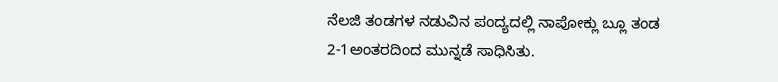ನೆಲಜಿ ತಂಡಗಳ ನಡುವಿನ ಪಂದ್ಯದಲ್ಲಿ ನಾಪೋಕ್ಲು ಬ್ಲೂ ತಂಡ 2-1ಅಂತರದಿಂದ ಮುನ್ನಡೆ ಸಾಧಿಸಿತು.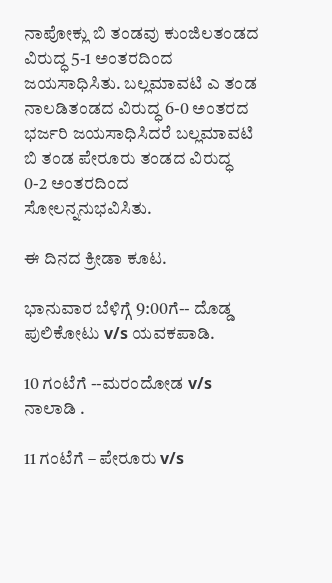ನಾಪೋಕ್ಲು ಬಿ ತಂಡವು ಕುಂಜಿಲತಂಡದ ವಿರುದ್ಧ 5-1 ಅಂತರದಿಂದ ಜಯಸಾಧಿಸಿತು. ಬಲ್ಲಮಾವಟಿ ಎ ತಂಡ ನಾಲಡಿತಂಡದ ವಿರುದ್ಧ 6-0 ಅಂತರದ ಭರ್ಜರಿ ಜಯಸಾಧಿಸಿದರೆ ಬಲ್ಲಮಾವಟಿ ಬಿ ತಂಡ ಪೇರೂರು ತಂಡದ ವಿರುದ್ಧ 0-2 ಅಂತರದಿಂದ ಸೋಲನ್ನನುಭವಿಸಿತು.

ಈ ದಿನದ ಕ್ರೀಡಾ ಕೂಟ.

ಭಾನುವಾರ ಬೆಳಿಗ್ಗೆ 9:00ಗೆ-- ದೊಡ್ಡ ಪುಲಿಕೋಟು v/s ಯವಕಪಾಡಿ.

10 ಗಂಟೆಗೆ --ಮರಂದೋಡ v/s ನಾಲಾಡಿ .

11 ಗಂಟೆಗೆ – ಪೇರೂರು v/s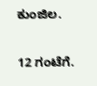ಕುಂಜಿಲ.

12 ಗಂಟೆಗೆ.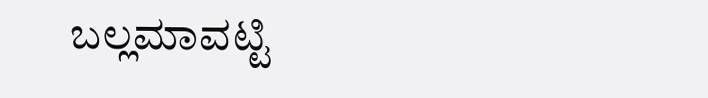ಬಲ್ಲಮಾವಟ್ಟಿ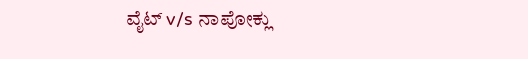ವೈಟ್ v/s ನಾಪೋಕ್ಲು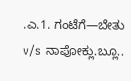.ಎ.1. ಗಂಟೆಗೆ—ಬೇತು v/s ನಾಪೋಕ್ಲು.ಬ್ಲೂ..